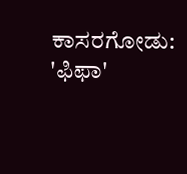ಕಾಸರಗೋಡು: 'ಫಿಫಾ'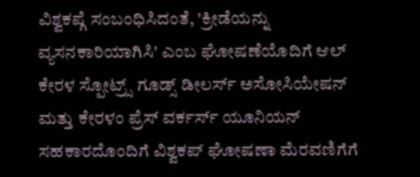ವಿಶ್ವಕಪ್ಗೆ ಸಂಬಂಧಿಸಿದಂತೆ, 'ಕ್ರೀಡೆಯನ್ನು ವ್ಯಸನಕಾರಿಯಾಗಿಸಿ' ಎಂಬ ಘೋಷಣೆಯೊದಿಗೆ ಆಲ್ ಕೇರಳ ಸ್ಪೋಟ್ರ್ಸ್ ಗೂಡ್ಸ್ ಡೀಲರ್ಸ್ ಅಸೋಸಿಯೇಷನ್ ಮತ್ತು ಕೇರಳಂ ಪ್ರೆಸ್ ವರ್ಕರ್ಸ್ ಯೂನಿಯನ್ ಸಹಕಾರದೊಂದಿಗೆ ವಿಶ್ವಕಪ್ ಘೋಷಣಾ ಮೆರವಣಿಗೆಗೆ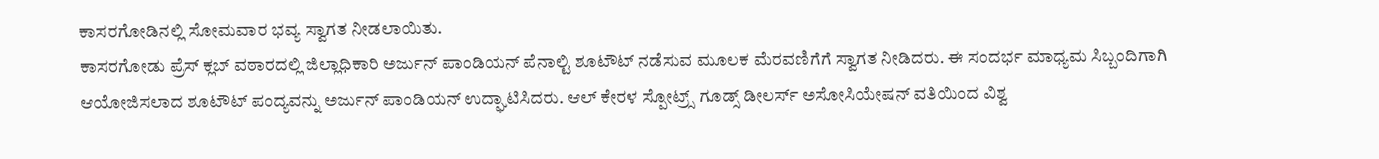ಕಾಸರಗೋಡಿನಲ್ಲಿ ಸೋಮವಾರ ಭವ್ಯ ಸ್ವಾಗತ ನೀಡಲಾಯಿತು.
ಕಾಸರಗೋಡು ಪ್ರೆಸ್ ಕ್ಲಬ್ ವಠಾರದಲ್ಲಿ ಜಿಲ್ಲಾಧಿಕಾರಿ ಅರ್ಜುನ್ ಪಾಂಡಿಯನ್ ಪೆನಾಲ್ಟಿ ಶೂಟೌಟ್ ನಡೆಸುವ ಮೂಲಕ ಮೆರವಣಿಗೆಗೆ ಸ್ವಾಗತ ನೀಡಿದರು. ಈ ಸಂದರ್ಭ ಮಾಧ್ಯಮ ಸಿಬ್ಬಂದಿಗಾಗಿ ಆಯೋಜಿಸಲಾದ ಶೂಟೌಟ್ ಪಂದ್ಯವನ್ನು ಅರ್ಜುನ್ ಪಾಂಡಿಯನ್ ಉದ್ಘಾಟಿಸಿದರು. ಆಲ್ ಕೇರಳ ಸ್ಪೋಟ್ರ್ಸ್ ಗೂಡ್ಸ್ ಡೀಲರ್ಸ್ ಅಸೋಸಿಯೇಷನ್ ವತಿಯಿಂದ ವಿಶ್ವ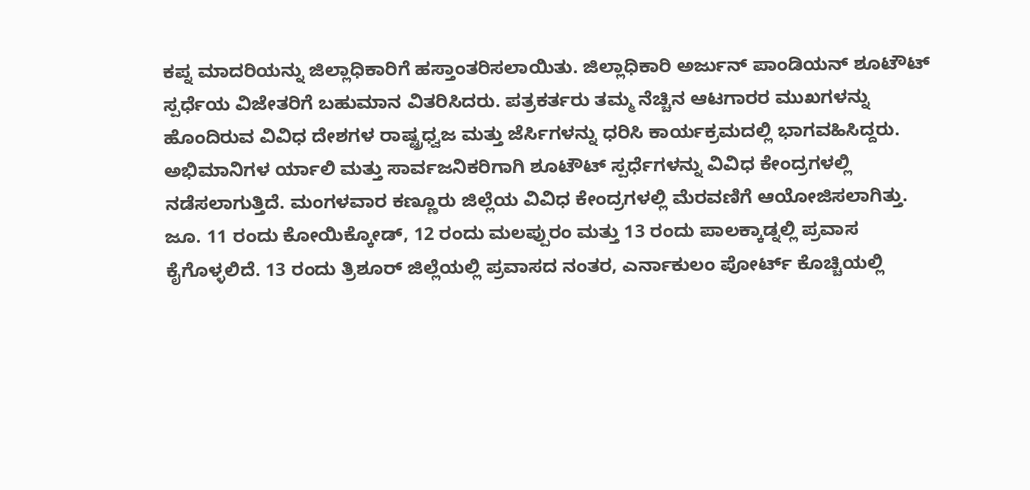ಕಪ್ನ ಮಾದರಿಯನ್ನು ಜಿಲ್ಲಾಧಿಕಾರಿಗೆ ಹಸ್ತಾಂತರಿಸಲಾಯಿತು. ಜಿಲ್ಲಾಧಿಕಾರಿ ಅರ್ಜುನ್ ಪಾಂಡಿಯನ್ ಶೂಟೌಟ್ ಸ್ಪರ್ಧೆಯ ವಿಜೇತರಿಗೆ ಬಹುಮಾನ ವಿತರಿಸಿದರು. ಪತ್ರಕರ್ತರು ತಮ್ಮ ನೆಚ್ಚಿನ ಆಟಗಾರರ ಮುಖಗಳನ್ನು ಹೊಂದಿರುವ ವಿವಿಧ ದೇಶಗಳ ರಾಷ್ಟ್ರಧ್ವಜ ಮತ್ತು ಜೆರ್ಸಿಗಳನ್ನು ಧರಿಸಿ ಕಾರ್ಯಕ್ರಮದಲ್ಲಿ ಭಾಗವಹಿಸಿದ್ದರು. ಅಭಿಮಾನಿಗಳ ರ್ಯಾಲಿ ಮತ್ತು ಸಾರ್ವಜನಿಕರಿಗಾಗಿ ಶೂಟೌಟ್ ಸ್ಪರ್ಧೆಗಳನ್ನು ವಿವಿಧ ಕೇಂದ್ರಗಳಲ್ಲಿ ನಡೆಸಲಾಗುತ್ತಿದೆ. ಮಂಗಳವಾರ ಕಣ್ಣೂರು ಜಿಲ್ಲೆಯ ವಿವಿಧ ಕೇಂದ್ರಗಳಲ್ಲಿ ಮೆರವಣಿಗೆ ಆಯೋಜಿಸಲಾಗಿತ್ತು. ಜೂ. 11 ರಂದು ಕೋಯಿಕ್ಕೋಡ್, 12 ರಂದು ಮಲಪ್ಪುರಂ ಮತ್ತು 13 ರಂದು ಪಾಲಕ್ಕಾಡ್ನಲ್ಲಿ ಪ್ರವಾಸ ಕೈಗೊಳ್ಳಲಿದೆ. 13 ರಂದು ತ್ರಿಶೂರ್ ಜಿಲ್ಲೆಯಲ್ಲಿ ಪ್ರವಾಸದ ನಂತರ, ಎರ್ನಾಕುಲಂ ಪೋರ್ಟ್ ಕೊಚ್ಚಿಯಲ್ಲಿ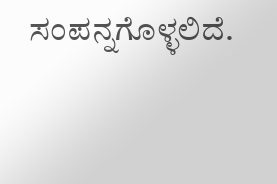ಸಂಪನ್ನಗೊಳ್ಳಲಿದೆ.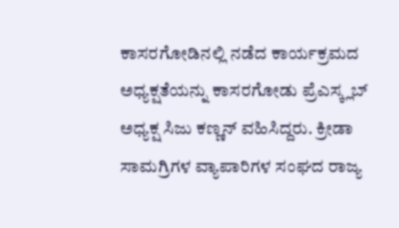ಕಾಸರಗೋಡಿನಲ್ಲಿ ನಡೆದ ಕಾರ್ಯಕ್ರಮದ ಅಧ್ಯಕ್ಷತೆಯನ್ನು ಕಾಸರಗೋಡು ಪ್ರೆಎಸ್ಕ್ಲಬ್ ಅಧ್ಯಕ್ಷ ಸಿಜು ಕಣ್ಣನ್ ವಹಿಸಿದ್ದರು. ಕ್ರೀಡಾ ಸಾಮಗ್ರಿಗಳ ವ್ಯಾಪಾರಿಗಳ ಸಂಘದ ರಾಜ್ಯ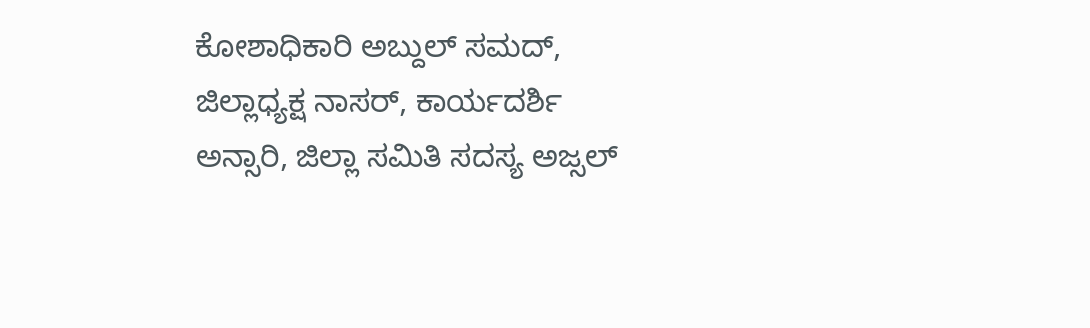ಕೋಶಾಧಿಕಾರಿ ಅಬ್ದುಲ್ ಸಮದ್, ಜಿಲ್ಲಾಧ್ಯಕ್ಷ ನಾಸರ್, ಕಾರ್ಯದರ್ಶಿ ಅನ್ಸಾರಿ, ಜಿಲ್ಲಾ ಸಮಿತಿ ಸದಸ್ಯ ಅಜ್ಸಲ್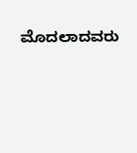ಮೊದಲಾದವರು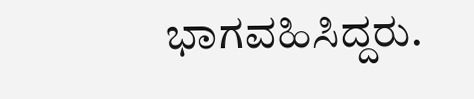ಭಾಗವಹಿಸಿದ್ದರು.